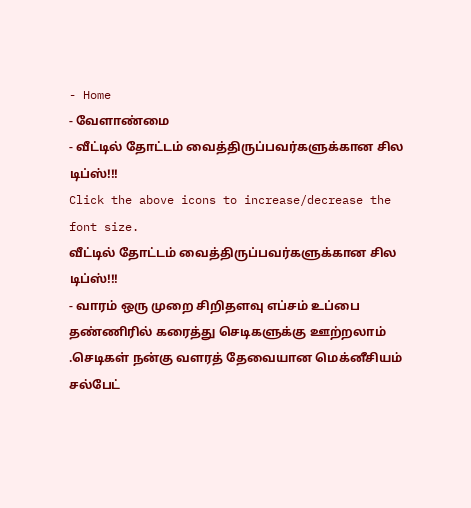- Home
- வேளாண்மை
- வீட்டில் தோட்டம் வைத்திருப்பவர்களுக்கான சில டிப்ஸ்!!!
Click the above icons to increase/decrease the font size.
வீட்டில் தோட்டம் வைத்திருப்பவர்களுக்கான சில டிப்ஸ்!!!
- வாரம் ஒரு முறை சிறிதளவு எப்சம் உப்பை தண்ணிரில் கரைத்து செடிகளுக்கு ஊற்றலாம் .செடிகள் நன்கு வளரத் தேவையான மெக்னீசியம் சல்பேட்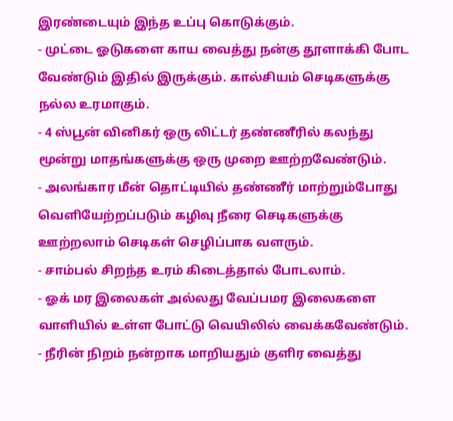இரண்டையும் இந்த உப்பு கொடுக்கும்.
- முட்டை ஓடுகளை காய வைத்து நன்கு தூளாக்கி போட வேண்டும் இதில் இருக்கும். கால்சியம் செடிகளுக்கு நல்ல உரமாகும்.
- 4 ஸ்பூன் வினிகர் ஒரு லிட்டர் தண்ணீரில் கலந்து மூன்று மாதங்களுக்கு ஒரு முறை ஊற்றவேண்டும்.
- அலங்கார மீன் தொட்டியில் தண்ணீர் மாற்றும்போது வெளியேற்றப்படும் கழிவு நீரை செடிகளுக்கு ஊற்றலாம் செடிகள் செழிப்பாக வளரும்.
- சாம்பல் சிறந்த உரம் கிடைத்தால் போடலாம்.
- ஓக் மர இலைகள் அல்லது வேப்பமர இலைகளை வாளியில் உள்ள போட்டு வெயிலில் வைக்கவேண்டும்.
- நீரின் நிறம் நன்றாக மாறியதும் குளிர வைத்து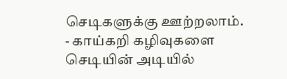செடிகளுக்கு ஊற்றலாம்.
- காய்கறி கழிவுகளை செடியின் அடியில்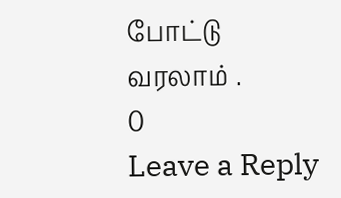போட்டு வரலாம் .
0
Leave a Reply